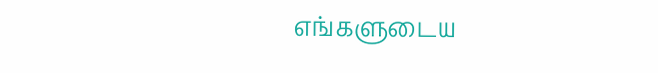எங்களுடைய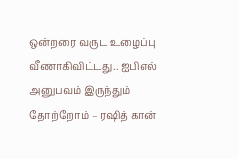ஒன்றரை வருட உழைப்பு வீணாகிவிட்டது.. ஐபிஎல் அனுபவம் இருந்தும் தோற்றோம் – ரஷித் கான்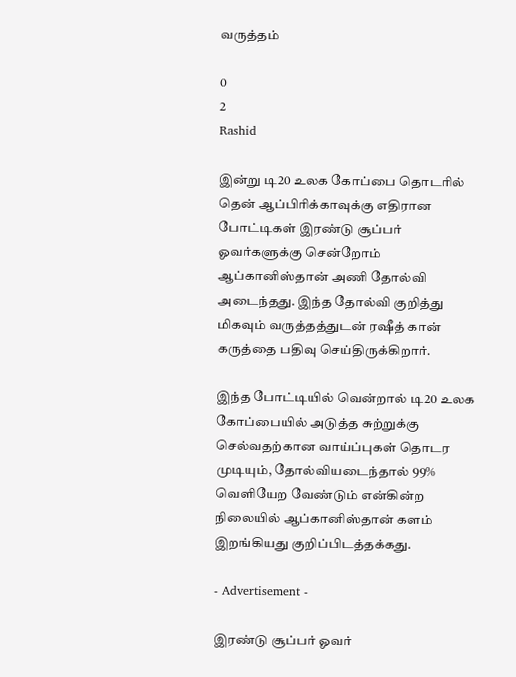வருத்தம்

0
2
Rashid

இன்று டி20 உலக கோப்பை தொடரில் தென் ஆப்பிரிக்காவுக்கு எதிரான போட்டிகள் இரண்டு சூப்பர் ஓவர்களுக்கு சென்றோம் ஆப்கானிஸ்தான் அணி தோல்வி அடைந்தது. இந்த தோல்வி குறித்து மிகவும் வருத்தத்துடன் ரஷீத் கான் கருத்தை பதிவு செய்திருக்கிறார்.

இந்த போட்டியில் வென்றால் டி20 உலக கோப்பையில் அடுத்த சுற்றுக்கு செல்வதற்கான வாய்ப்புகள் தொடர முடியும், தோல்வியடைந்தால் 99% வெளியேற வேண்டும் என்கின்ற நிலையில் ஆப்கானிஸ்தான் களம் இறங்கியது குறிப்பிடத்தக்கது.

- Advertisement -

இரண்டு சூப்பர் ஓவர்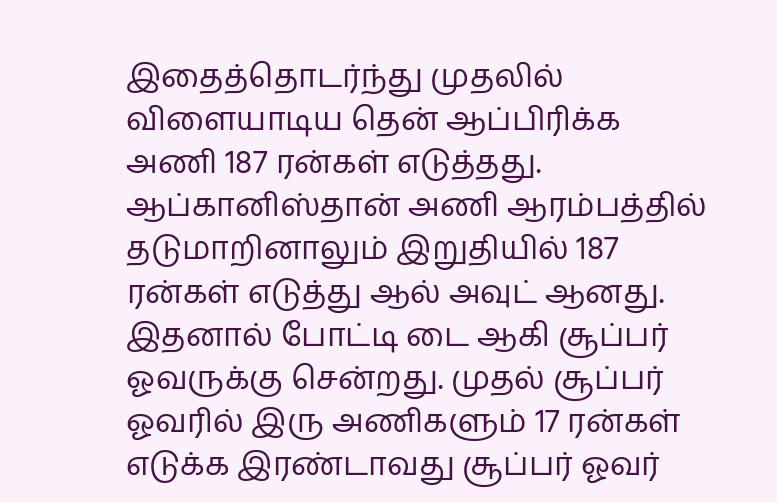இதைத்தொடர்ந்து முதலில் விளையாடிய தென் ஆப்பிரிக்க அணி 187 ரன்கள் எடுத்தது. ஆப்கானிஸ்தான் அணி ஆரம்பத்தில் தடுமாறினாலும் இறுதியில் 187 ரன்கள் எடுத்து ஆல் அவுட் ஆனது. இதனால் போட்டி டை ஆகி சூப்பர் ஓவருக்கு சென்றது. முதல் சூப்பர் ஓவரில் இரு அணிகளும் 17 ரன்கள் எடுக்க இரண்டாவது சூப்பர் ஓவர்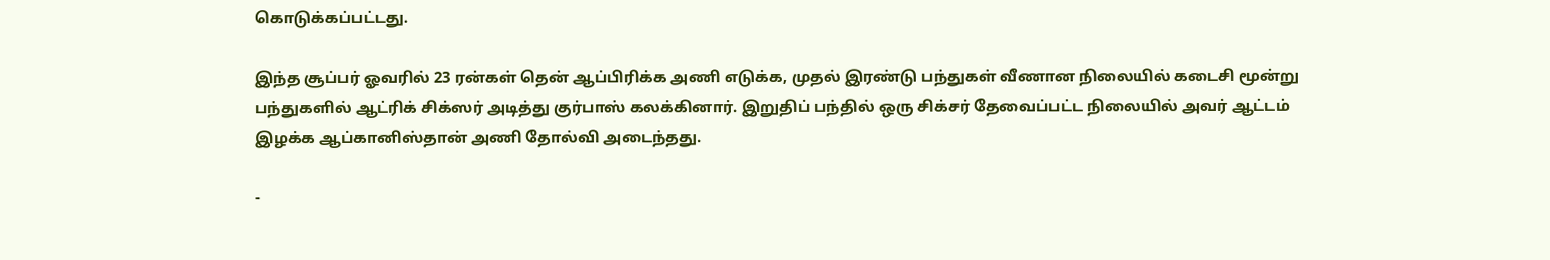கொடுக்கப்பட்டது.

இந்த சூப்பர் ஓவரில் 23 ரன்கள் தென் ஆப்பிரிக்க அணி எடுக்க, முதல் இரண்டு பந்துகள் வீணான நிலையில் கடைசி மூன்று பந்துகளில் ஆட்ரிக் சிக்ஸர் அடித்து குர்பாஸ் கலக்கினார். இறுதிப் பந்தில் ஒரு சிக்சர் தேவைப்பட்ட நிலையில் அவர் ஆட்டம் இழக்க ஆப்கானிஸ்தான் அணி தோல்வி அடைந்தது.

-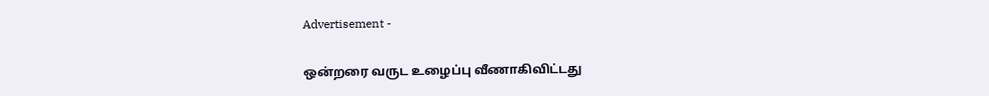Advertisement -

ஒன்றரை வருட உழைப்பு வீணாகிவிட்டது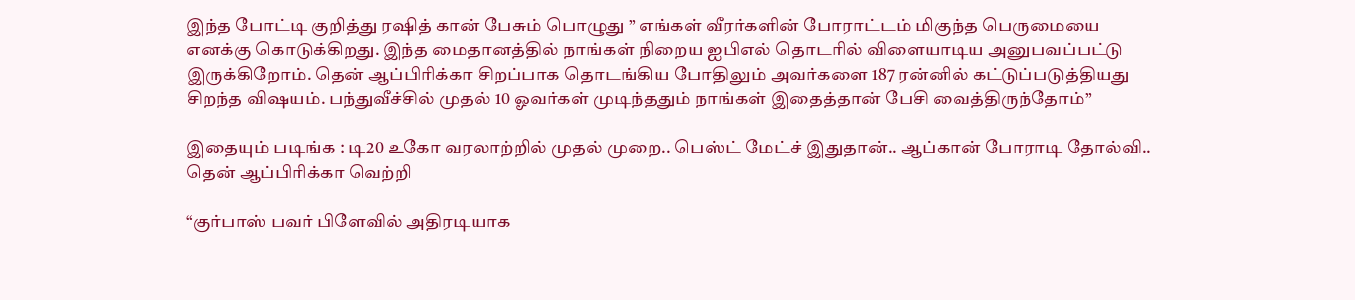இந்த போட்டி குறித்து ரஷித் கான் பேசும் பொழுது ” எங்கள் வீரர்களின் போராட்டம் மிகுந்த பெருமையை எனக்கு கொடுக்கிறது. இந்த மைதானத்தில் நாங்கள் நிறைய ஐபிஎல் தொடரில் விளையாடிய அனுபவப்பட்டு இருக்கிறோம். தென் ஆப்பிரிக்கா சிறப்பாக தொடங்கிய போதிலும் அவர்களை 187 ரன்னில் கட்டுப்படுத்தியது சிறந்த விஷயம். பந்துவீச்சில் முதல் 10 ஓவர்கள் முடிந்ததும் நாங்கள் இதைத்தான் பேசி வைத்திருந்தோம்”

இதையும் படிங்க : டி20 உகோ வரலாற்றில் முதல் முறை.. பெஸ்ட் மேட்ச் இதுதான்.. ஆப்கான் போராடி தோல்வி.. தென் ஆப்பிரிக்கா வெற்றி

“குர்பாஸ் பவர் பிளேவில் அதிரடியாக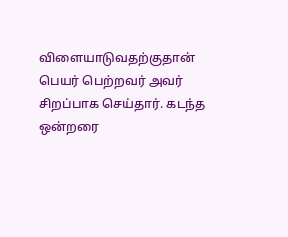விளையாடுவதற்குதான் பெயர் பெற்றவர் அவர் சிறப்பாக செய்தார். கடந்த ஒன்றரை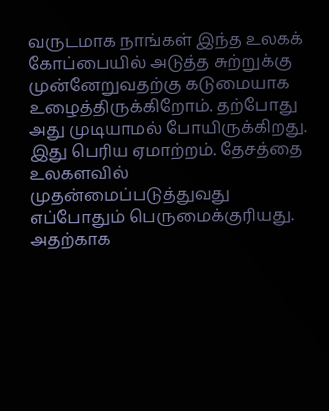வருடமாக நாங்கள் இந்த உலகக் கோப்பையில் அடுத்த சுற்றுக்கு முன்னேறுவதற்கு கடுமையாக உழைத்திருக்கிறோம். தற்போது அது முடியாமல் போயிருக்கிறது. இது பெரிய ஏமாற்றம். தேசத்தை உலகளவில் முதன்மைப்படுத்துவது எப்போதும் பெருமைக்குரியது. அதற்காக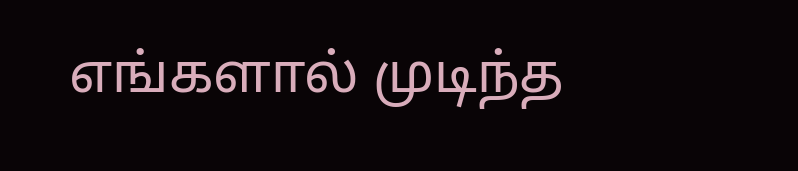எங்களால் முடிந்த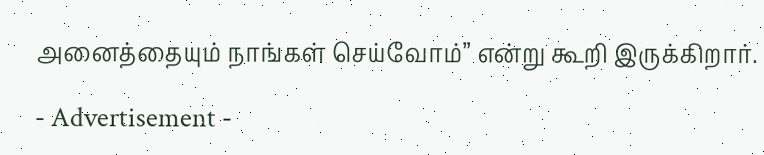அனைத்தையும் நாங்கள் செய்வோம்” என்று கூறி இருக்கிறார்.

- Advertisement -